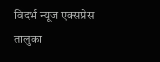विदर्भ न्यूज एक्सप्रेस
तालुका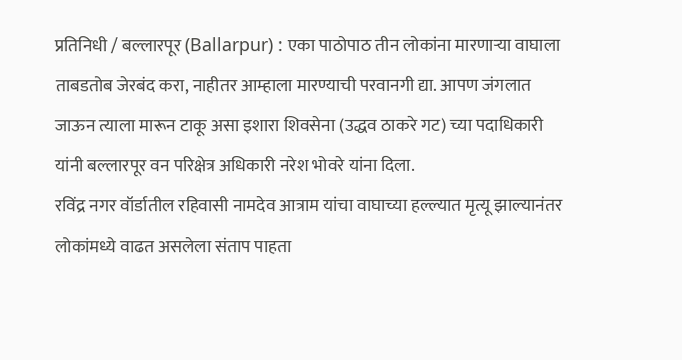प्रतिनिधी / बल्लारपूर (Ballarpur) : एका पाठोपाठ तीन लोकांना मारणाऱ्या वाघाला ताबडतोब जेरबंद करा, नाहीतर आम्हाला मारण्याची परवानगी द्या. आपण जंगलात जाऊन त्याला मारून टाकू असा इशारा शिवसेना (उद्धव ठाकरे गट) च्या पदाधिकारी यांनी बल्लारपूर वन परिक्षेत्र अधिकारी नरेश भोवरे यांना दिला.
रविंद्र नगर वॉर्डातील रहिवासी नामदेव आत्राम यांचा वाघाच्या हल्ल्यात मृत्यू झाल्यानंतर लोकांमध्ये वाढत असलेला संताप पाहता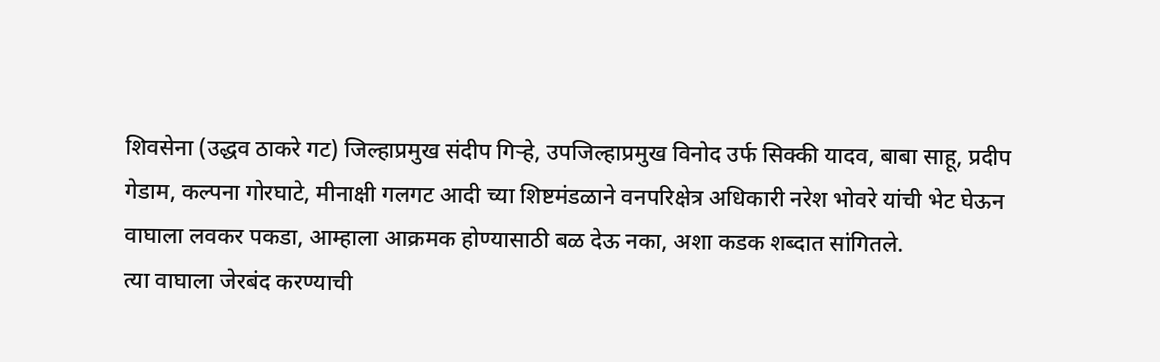शिवसेना (उद्धव ठाकरे गट) जिल्हाप्रमुख संदीप गिऱ्हे, उपजिल्हाप्रमुख विनोद उर्फ सिक्की यादव, बाबा साहू, प्रदीप गेडाम, कल्पना गोरघाटे, मीनाक्षी गलगट आदी च्या शिष्टमंडळाने वनपरिक्षेत्र अधिकारी नरेश भोवरे यांची भेट घेऊन वाघाला लवकर पकडा, आम्हाला आक्रमक होण्यासाठी बळ देऊ नका, अशा कडक शब्दात सांगितले.
त्या वाघाला जेरबंद करण्याची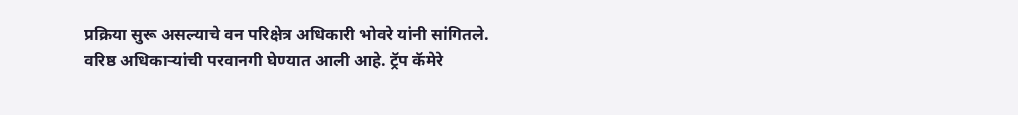प्रक्रिया सुरू असल्याचे वन परिक्षेत्र अधिकारी भोवरे यांनी सांगितले. वरिष्ठ अधिकाऱ्यांची परवानगी घेण्यात आली आहे. ट्रॅप कॅमेरे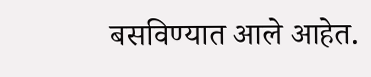बसविण्यात आले आहेत.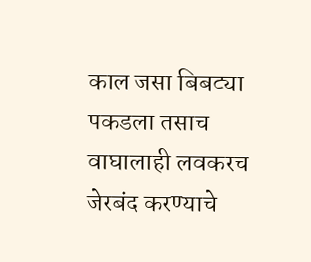काल जसा बिबट्या पकडला तसाच वाघालाही लवकरच जेरबंद करण्याचे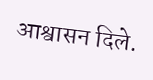आश्वासन दिले.